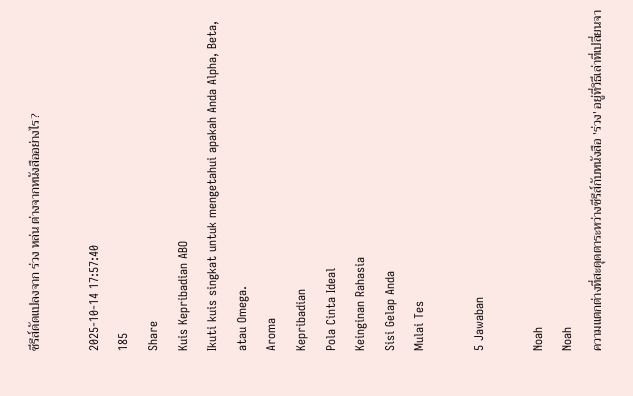ซีรีส์ดัดแปลงจาก ร่วง หล่น ต่างจากหนังสืออย่างไร?

2025-10-14 17:57:40
185
Share
Kuis Kepribadian ABO
Ikuti kuis singkat untuk mengetahui apakah Anda Alpha, Beta, atau Omega.
Aroma
Kepribadian
Pola Cinta Ideal
Keinginan Rahasia
Sisi Gelap Anda
Mulai Tes

5 Jawaban

Noah
Noah
ความแตกต่างที่สะดุดตาระหว่างซีรีส์กับหนังสือ 'ร่วง' อยู่ที่วิธีเล่าที่เปลี่ยนจา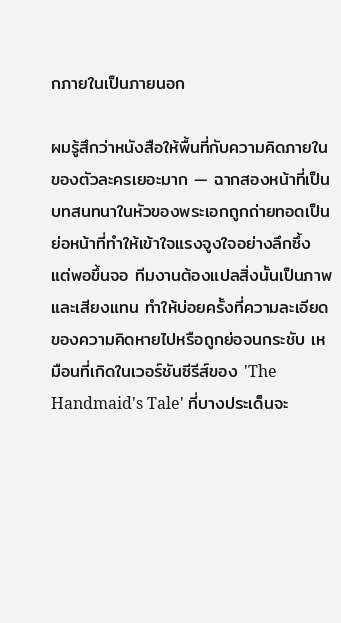กภายในเป็นภายนอก

ผมรู้สึกว่าหนังสือให้พื้นที่กับความคิดภายในของตัวละครเยอะมาก — ฉากสองหน้าที่เป็นบทสนทนาในหัวของพระเอกถูกถ่ายทอดเป็นย่อหน้าที่ทำให้เข้าใจแรงจูงใจอย่างลึกซึ้ง แต่พอขึ้นจอ ทีมงานต้องแปลสิ่งนั้นเป็นภาพและเสียงแทน ทำให้บ่อยครั้งที่ความละเอียดของความคิดหายไปหรือถูกย่อจนกระชับ เหมือนที่เกิดในเวอร์ชันซีรีส์ของ 'The Handmaid's Tale' ที่บางประเด็นจะ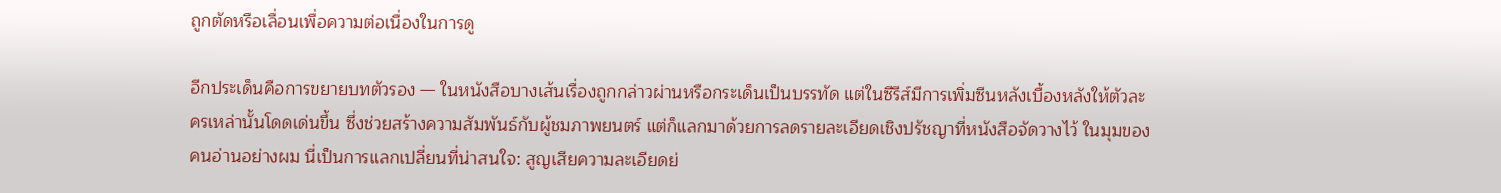ถูกตัดหรือเลื่อนเพื่อความต่อเนื่องในการดู

อีกประเด็นคือการขยายบทตัวรอง — ในหนังสือบางเส้นเรื่องถูกกล่าวผ่านหรือกระเด็นเป็นบรรทัด แต่ในซีรีส์มีการเพิ่มซีนหลังเบื้องหลังให้ตัวละครเหล่านั้นโดดเด่นขึ้น ซึ่งช่วยสร้างความสัมพันธ์กับผู้ชมภาพยนตร์ แต่ก็แลกมาด้วยการลดรายละเอียดเชิงปรัชญาที่หนังสือจัดวางไว้ ในมุมของคนอ่านอย่างผม นี่เป็นการแลกเปลี่ยนที่น่าสนใจ: สูญเสียความละเอียดย่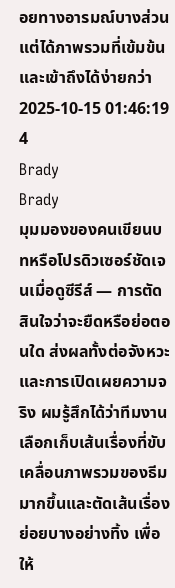อยทางอารมณ์บางส่วน แต่ได้ภาพรวมที่เข้มข้นและเข้าถึงได้ง่ายกว่า
2025-10-15 01:46:19
4
Brady
Brady
มุมมองของคนเขียนบทหรือโปรดิวเซอร์ชัดเจนเมื่อดูซีรีส์ — การตัดสินใจว่าจะยืดหรือย่อตอนใด ส่งผลทั้งต่อจังหวะและการเปิดเผยความจริง ผมรู้สึกได้ว่าทีมงานเลือกเก็บเส้นเรื่องที่ขับเคลื่อนภาพรวมของธีมมากขึ้นและตัดเส้นเรื่องย่อยบางอย่างทิ้ง เพื่อให้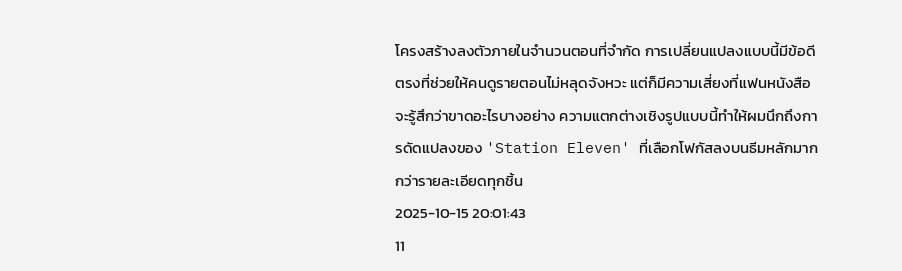โครงสร้างลงตัวภายในจำนวนตอนที่จำกัด การเปลี่ยนแปลงแบบนี้มีข้อดีตรงที่ช่วยให้คนดูรายตอนไม่หลุดจังหวะ แต่ก็มีความเสี่ยงที่แฟนหนังสือจะรู้สึกว่าขาดอะไรบางอย่าง ความแตกต่างเชิงรูปแบบนี้ทำให้ผมนึกถึงการดัดแปลงของ 'Station Eleven' ที่เลือกโฟกัสลงบนธีมหลักมากกว่ารายละเอียดทุกชิ้น
2025-10-15 20:01:43
11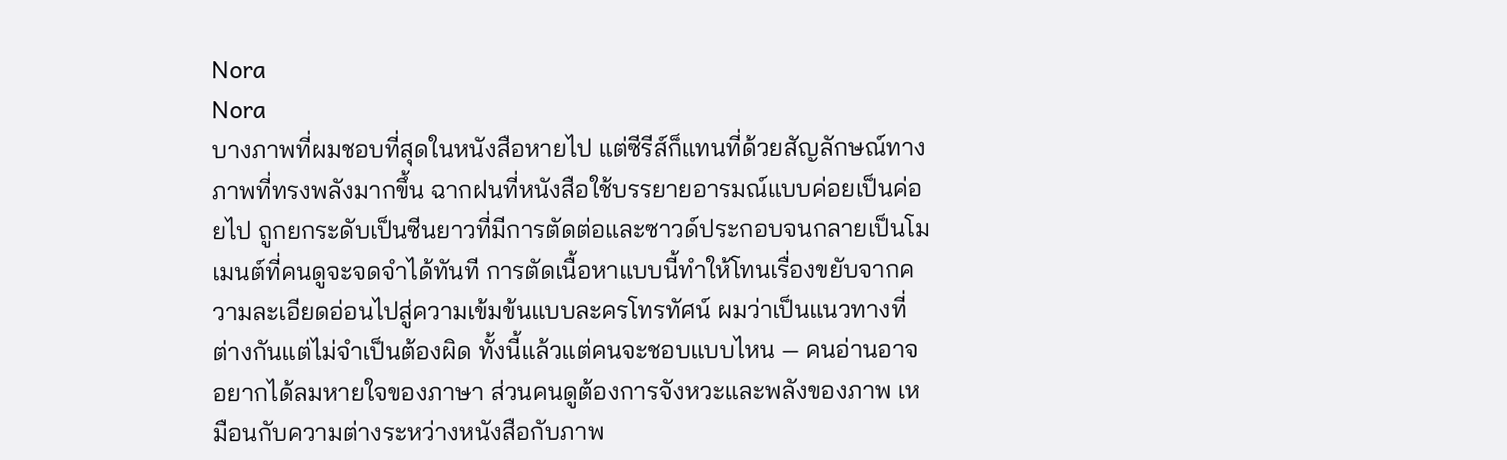Nora
Nora
บางภาพที่ผมชอบที่สุดในหนังสือหายไป แต่ซีรีส์ก็แทนที่ด้วยสัญลักษณ์ทางภาพที่ทรงพลังมากขึ้น ฉากฝนที่หนังสือใช้บรรยายอารมณ์แบบค่อยเป็นค่อยไป ถูกยกระดับเป็นซีนยาวที่มีการตัดต่อและซาวด์ประกอบจนกลายเป็นโมเมนต์ที่คนดูจะจดจำได้ทันที การตัดเนื้อหาแบบนี้ทำให้โทนเรื่องขยับจากความละเอียดอ่อนไปสู่ความเข้มข้นแบบละครโทรทัศน์ ผมว่าเป็นแนวทางที่ต่างกันแต่ไม่จำเป็นต้องผิด ทั้งนี้แล้วแต่คนจะชอบแบบไหน — คนอ่านอาจอยากได้ลมหายใจของภาษา ส่วนคนดูต้องการจังหวะและพลังของภาพ เหมือนกับความต่างระหว่างหนังสือกับภาพ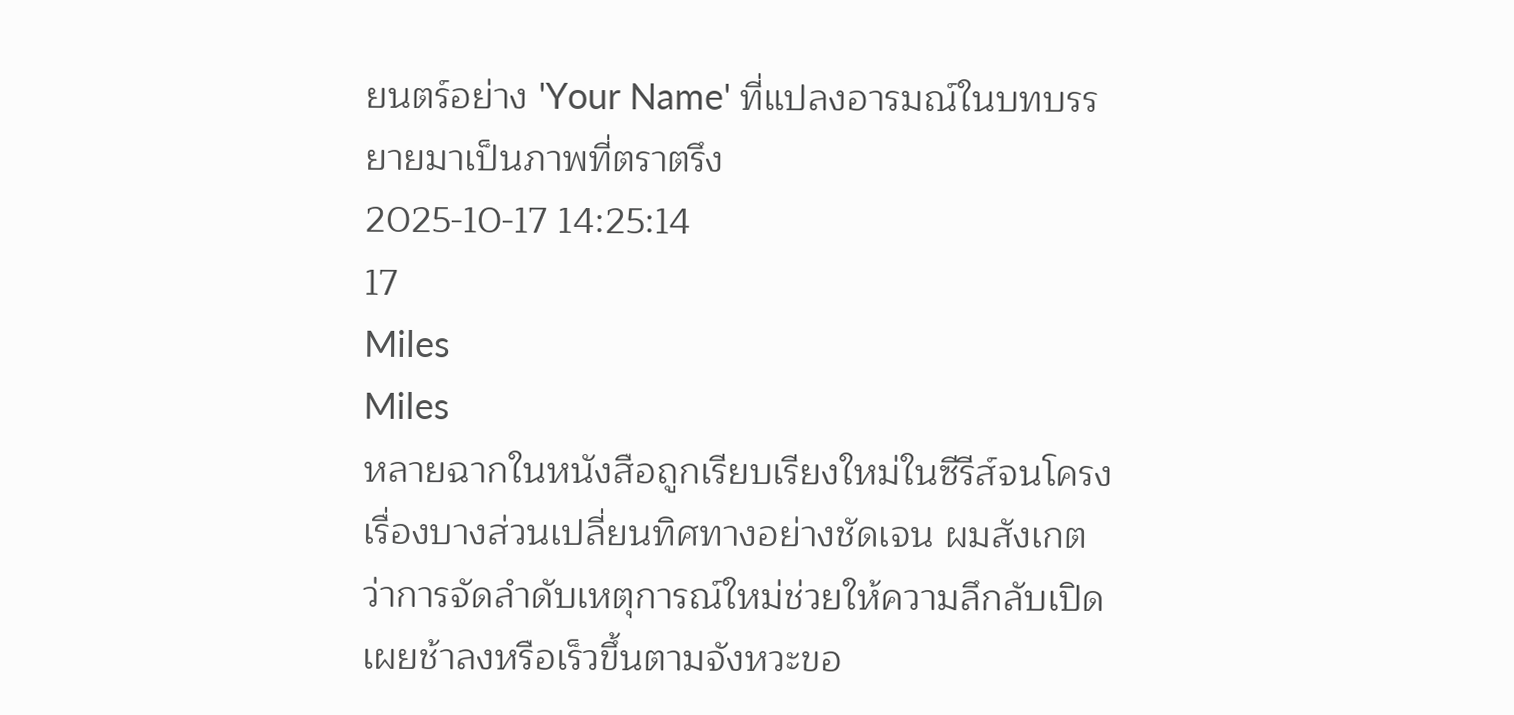ยนตร์อย่าง 'Your Name' ที่แปลงอารมณ์ในบทบรรยายมาเป็นภาพที่ตราตรึง
2025-10-17 14:25:14
17
Miles
Miles
หลายฉากในหนังสือถูกเรียบเรียงใหม่ในซีรีส์จนโครงเรื่องบางส่วนเปลี่ยนทิศทางอย่างชัดเจน ผมสังเกตว่าการจัดลำดับเหตุการณ์ใหม่ช่วยให้ความลึกลับเปิดเผยช้าลงหรือเร็วขึ้นตามจังหวะขอ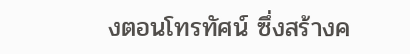งตอนโทรทัศน์ ซึ่งสร้างค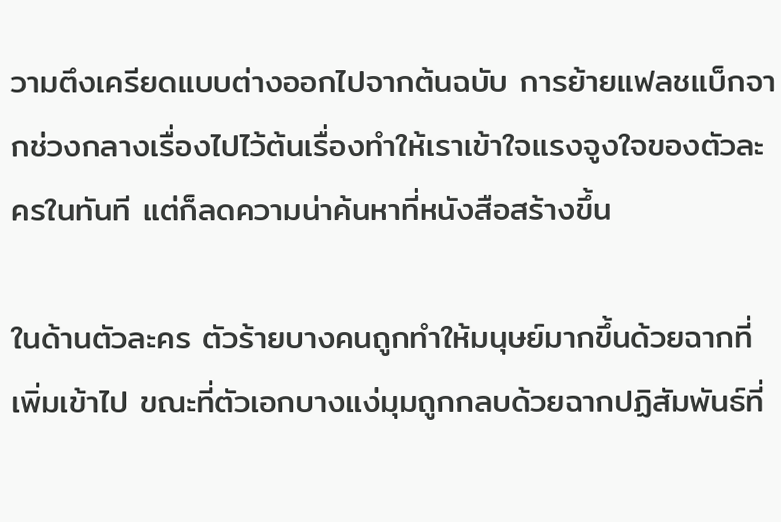วามตึงเครียดแบบต่างออกไปจากต้นฉบับ การย้ายแฟลชแบ็กจากช่วงกลางเรื่องไปไว้ต้นเรื่องทำให้เราเข้าใจแรงจูงใจของตัวละครในทันที แต่ก็ลดความน่าค้นหาที่หนังสือสร้างขึ้น

ในด้านตัวละคร ตัวร้ายบางคนถูกทำให้มนุษย์มากขึ้นด้วยฉากที่เพิ่มเข้าไป ขณะที่ตัวเอกบางแง่มุมถูกกลบด้วยฉากปฏิสัมพันธ์ที่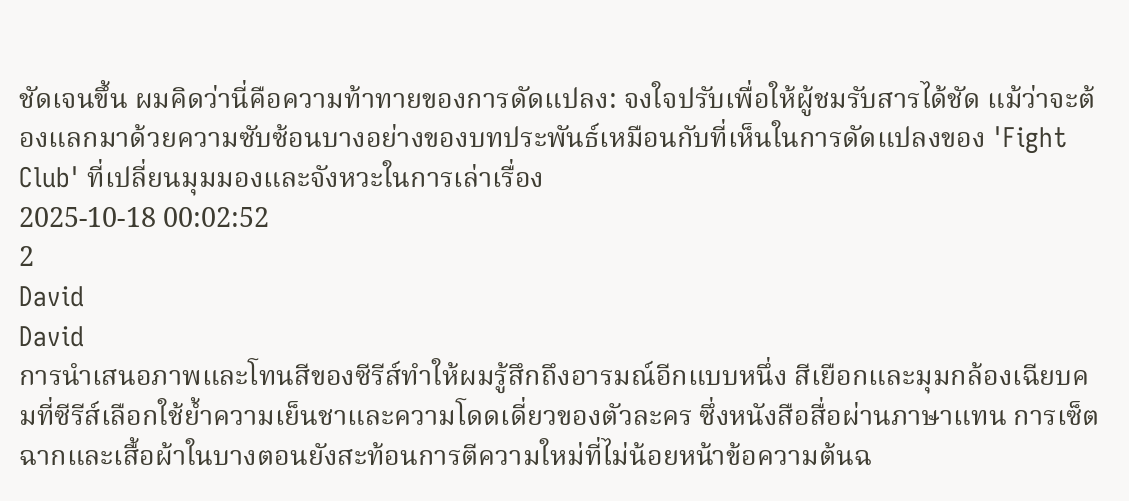ชัดเจนขึ้น ผมคิดว่านี่คือความท้าทายของการดัดแปลง: จงใจปรับเพื่อให้ผู้ชมรับสารได้ชัด แม้ว่าจะต้องแลกมาด้วยความซับซ้อนบางอย่างของบทประพันธ์เหมือนกับที่เห็นในการดัดแปลงของ 'Fight Club' ที่เปลี่ยนมุมมองและจังหวะในการเล่าเรื่อง
2025-10-18 00:02:52
2
David
David
การนำเสนอภาพและโทนสีของซีรีส์ทำให้ผมรู้สึกถึงอารมณ์อีกแบบหนึ่ง สีเยือกและมุมกล้องเฉียบคมที่ซีรีส์เลือกใช้ย้ำความเย็นชาและความโดดเดี่ยวของตัวละคร ซึ่งหนังสือสื่อผ่านภาษาแทน การเซ็ตฉากและเสื้อผ้าในบางตอนยังสะท้อนการตีความใหม่ที่ไม่น้อยหน้าข้อความต้นฉ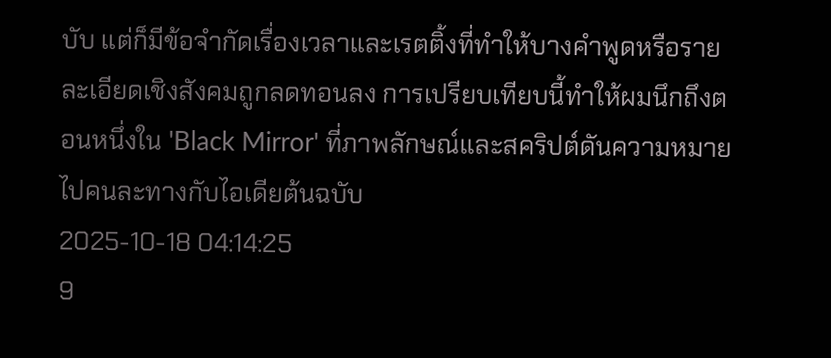บับ แต่ก็มีข้อจำกัดเรื่องเวลาและเรตติ้งที่ทำให้บางคำพูดหรือรายละเอียดเชิงสังคมถูกลดทอนลง การเปรียบเทียบนี้ทำให้ผมนึกถึงตอนหนึ่งใน 'Black Mirror' ที่ภาพลักษณ์และสคริปต์ดันความหมายไปคนละทางกับไอเดียต้นฉบับ
2025-10-18 04:14:25
9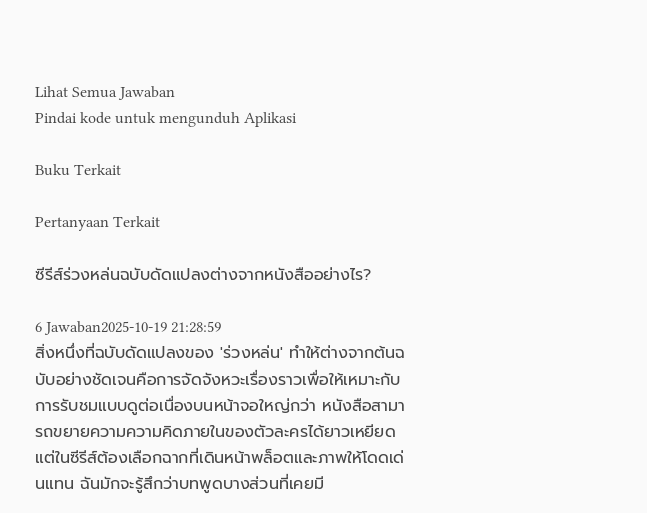Lihat Semua Jawaban
Pindai kode untuk mengunduh Aplikasi

Buku Terkait

Pertanyaan Terkait

ซีรีส์ร่วงหล่นฉบับดัดแปลงต่างจากหนังสืออย่างไร?

6 Jawaban2025-10-19 21:28:59
สิ่งหนึ่งที่ฉบับดัดแปลงของ 'ร่วงหล่น' ทำให้ต่างจากต้นฉบับอย่างชัดเจนคือการจัดจังหวะเรื่องราวเพื่อให้เหมาะกับการรับชมแบบดูต่อเนื่องบนหน้าจอใหญ่กว่า หนังสือสามารถขยายความความคิดภายในของตัวละครได้ยาวเหยียด แต่ในซีรีส์ต้องเลือกฉากที่เดินหน้าพล็อตและภาพให้โดดเด่นแทน ฉันมักจะรู้สึกว่าบทพูดบางส่วนที่เคยมี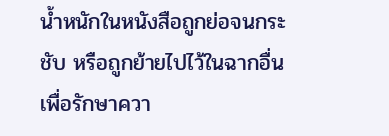น้ำหนักในหนังสือถูกย่อจนกระชับ หรือถูกย้ายไปไว้ในฉากอื่นเพื่อรักษาควา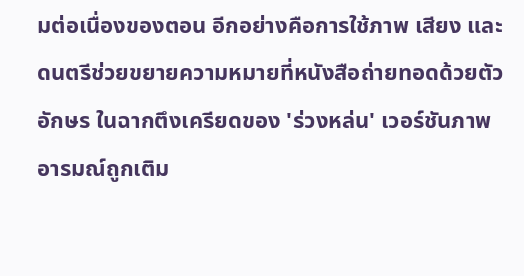มต่อเนื่องของตอน อีกอย่างคือการใช้ภาพ เสียง และดนตรีช่วยขยายความหมายที่หนังสือถ่ายทอดด้วยตัวอักษร ในฉากตึงเครียดของ 'ร่วงหล่น' เวอร์ชันภาพ อารมณ์ถูกเติม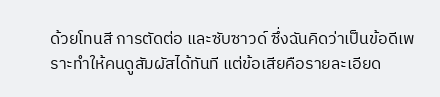ด้วยโทนสี การตัดต่อ และซับซาวด์ ซึ่งฉันคิดว่าเป็นข้อดีเพราะทำให้คนดูสัมผัสได้ทันที แต่ข้อเสียคือรายละเอียด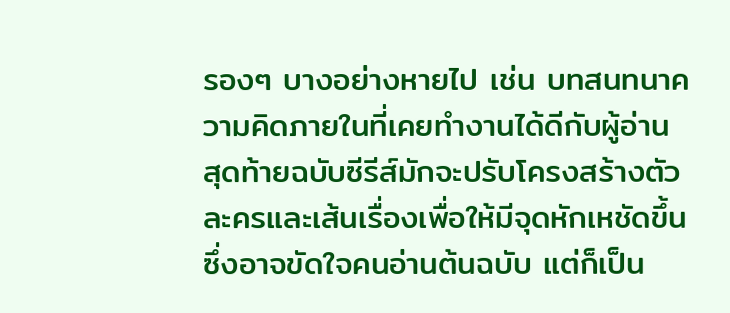รองๆ บางอย่างหายไป เช่น บทสนทนาความคิดภายในที่เคยทำงานได้ดีกับผู้อ่าน สุดท้ายฉบับซีรีส์มักจะปรับโครงสร้างตัวละครและเส้นเรื่องเพื่อให้มีจุดหักเหชัดขึ้น ซึ่งอาจขัดใจคนอ่านต้นฉบับ แต่ก็เป็น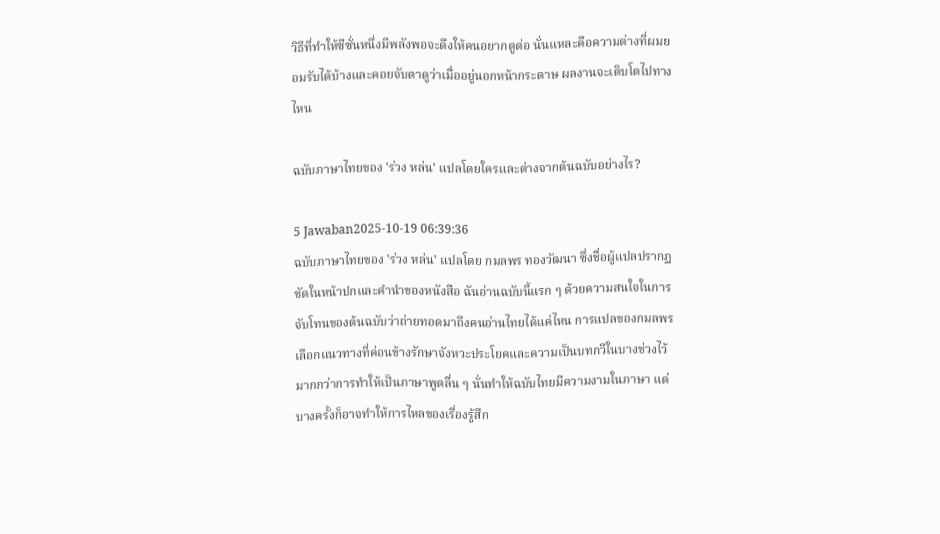วิธีที่ทำให้ซีซั่นหนึ่งมีพลังพอจะดึงให้คนอยากดูต่อ นั่นแหละคือความต่างที่ผมยอมรับได้บ้างและคอยจับตาดูว่าเมื่ออยู่นอกหน้ากระดาษ ผลงานจะเติบโตไปทางไหน

ฉบับภาษาไทยของ 'ร่วง หล่น' แปลโดยใครและต่างจากต้นฉบับอย่างไร?

5 Jawaban2025-10-19 06:39:36
ฉบับภาษาไทยของ 'ร่วง หล่น' แปลโดย กมลพร ทองวัฒนา ซึ่งชื่อผู้แปลปรากฏชัดในหน้าปกและคำนำของหนังสือ ฉันอ่านฉบับนี้แรก ๆ ด้วยความสนใจในการจับโทนของต้นฉบับว่าถ่ายทอดมาถึงคนอ่านไทยได้แค่ไหน การแปลของกมลพรเลือกแนวทางที่ค่อนข้างรักษาจังหวะประโยคและความเป็นบทกวีในบางช่วงไว้มากกว่าการทำให้เป็นภาษาพูดลื่น ๆ นั่นทำให้ฉบับไทยมีความงามในภาษา แต่บางครั้งก็อาจทำให้การไหลของเรื่องรู้สึก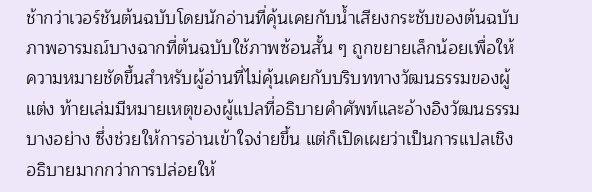ช้ากว่าเวอร์ชันต้นฉบับโดยนักอ่านที่คุ้นเคยกับน้ำเสียงกระชับของต้นฉบับ ภาพอารมณ์บางฉากที่ต้นฉบับใช้ภาพซ้อนสั้น ๆ ถูกขยายเล็กน้อยเพื่อให้ความหมายชัดขึ้นสำหรับผู้อ่านที่ไม่คุ้นเคยกับบริบททางวัฒนธรรมของผู้แต่ง ท้ายเล่มมีหมายเหตุของผู้แปลที่อธิบายคำศัพท์และอ้างอิงวัฒนธรรมบางอย่าง ซึ่งช่วยให้การอ่านเข้าใจง่ายขึ้น แต่ก็เปิดเผยว่าเป็นการแปลเชิงอธิบายมากกว่าการปล่อยให้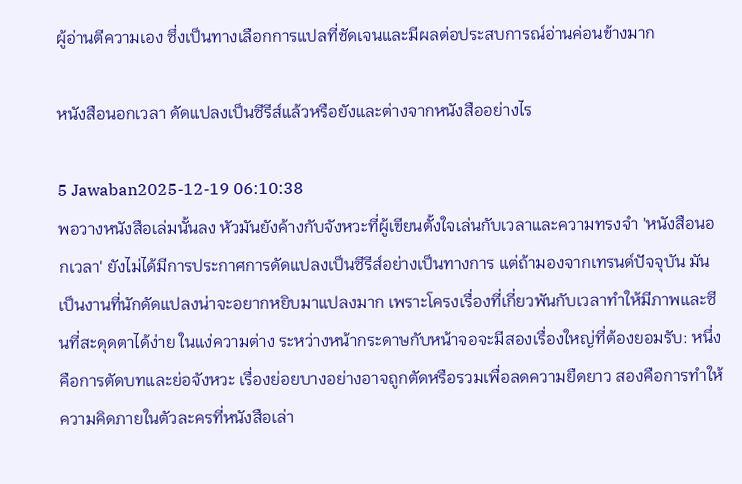ผู้อ่านตีความเอง ซึ่งเป็นทางเลือกการแปลที่ชัดเจนและมีผลต่อประสบการณ์อ่านค่อนข้างมาก

หนังสือนอกเวลา ดัดแปลงเป็นซีรีส์แล้วหรือยังและต่างจากหนังสืออย่างไร

5 Jawaban2025-12-19 06:10:38
พอวางหนังสือเล่มนั้นลง หัวมันยังค้างกับจังหวะที่ผู้เขียนตั้งใจเล่นกับเวลาและความทรงจำ 'หนังสือนอกเวลา' ยังไม่ได้มีการประกาศการดัดแปลงเป็นซีรีส์อย่างเป็นทางการ แต่ถ้ามองจากเทรนด์ปัจจุบัน มันเป็นงานที่นักดัดแปลงน่าจะอยากหยิบมาแปลงมาก เพราะโครงเรื่องที่เกี่ยวพันกับเวลาทำให้มีภาพและซีนที่สะดุดตาได้ง่าย ในแง่ความต่าง ระหว่างหน้ากระดาษกับหน้าจอจะมีสองเรื่องใหญ่ที่ต้องยอมรับ: หนึ่งคือการตัดบทและย่อจังหวะ เรื่องย่อยบางอย่างอาจถูกตัดหรือรวมเพื่อลดความยืดยาว สองคือการทำให้ความคิดภายในตัวละครที่หนังสือเล่า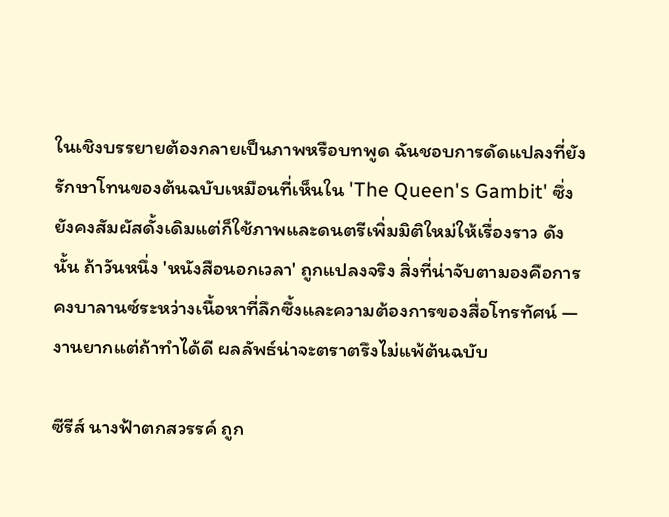ในเชิงบรรยายต้องกลายเป็นภาพหรือบทพูด ฉันชอบการดัดแปลงที่ยังรักษาโทนของต้นฉบับเหมือนที่เห็นใน 'The Queen's Gambit' ซึ่งยังคงสัมผัสดั้งเดิมแต่ก็ใช้ภาพและดนตรีเพิ่มมิติใหม่ให้เรื่องราว ดังนั้น ถ้าวันหนึ่ง 'หนังสือนอกเวลา' ถูกแปลงจริง สิ่งที่น่าจับตามองคือการคงบาลานซ์ระหว่างเนื้อหาที่ลึกซึ้งและความต้องการของสื่อโทรทัศน์ — งานยากแต่ถ้าทำได้ดี ผลลัพธ์น่าจะตราตรึงไม่แพ้ต้นฉบับ

ซีรีส์ นางฟ้าตกสวรรค์ ถูก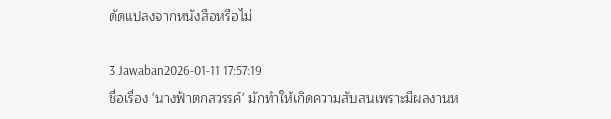ดัดแปลงจากหนังสือหรือไม่

3 Jawaban2026-01-11 17:57:19
ชื่อเรื่อง 'นางฟ้าตกสวรรค์' มักทำให้เกิดความสับสนเพราะมีผลงานห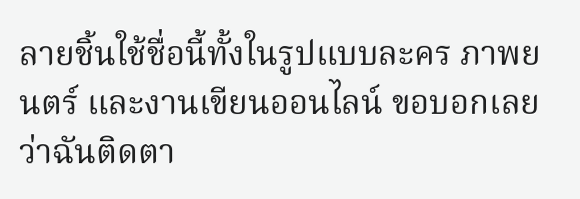ลายชิ้นใช้ชื่อนี้ทั้งในรูปแบบละคร ภาพยนตร์ และงานเขียนออนไลน์ ขอบอกเลยว่าฉันติดตา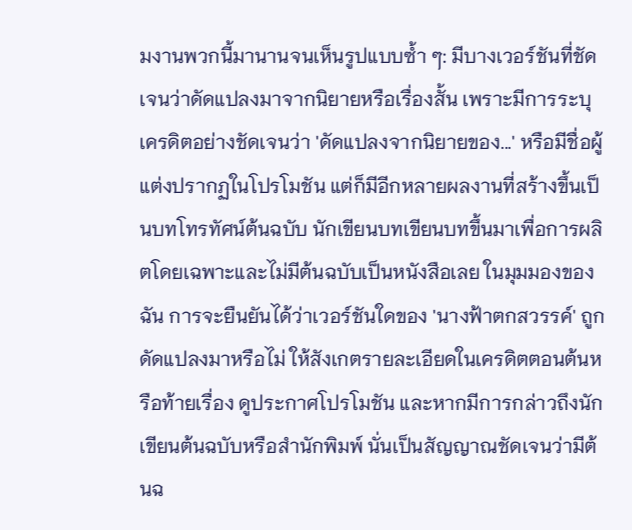มงานพวกนี้มานานจนเห็นรูปแบบซ้ำ ๆ: มีบางเวอร์ชันที่ชัดเจนว่าดัดแปลงมาจากนิยายหรือเรื่องสั้น เพราะมีการระบุเครดิตอย่างชัดเจนว่า 'ดัดแปลงจากนิยายของ...' หรือมีชื่อผู้แต่งปรากฏในโปรโมชัน แต่ก็มีอีกหลายผลงานที่สร้างขึ้นเป็นบทโทรทัศน์ต้นฉบับ นักเขียนบทเขียนบทขึ้นมาเพื่อการผลิตโดยเฉพาะและไม่มีต้นฉบับเป็นหนังสือเลย ในมุมมองของฉัน การจะยืนยันได้ว่าเวอร์ชันใดของ 'นางฟ้าตกสวรรค์' ถูกดัดแปลงมาหรือไม่ ให้สังเกตรายละเอียดในเครดิตตอนต้นหรือท้ายเรื่อง ดูประกาศโปรโมชัน และหากมีการกล่าวถึงนักเขียนต้นฉบับหรือสำนักพิมพ์ นั่นเป็นสัญญาณชัดเจนว่ามีต้นฉ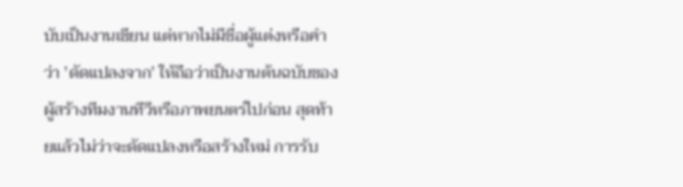บับเป็นงานเขียน แต่หากไม่มีชื่อผู้แต่งหรือคำว่า 'ดัดแปลงจาก' ให้ถือว่าเป็นงานต้นฉบับของผู้สร้างทีมงานทีวีหรือภาพยนตร์ไปก่อน สุดท้ายแล้วไม่ว่าจะดัดแปลงหรือสร้างใหม่ การรับ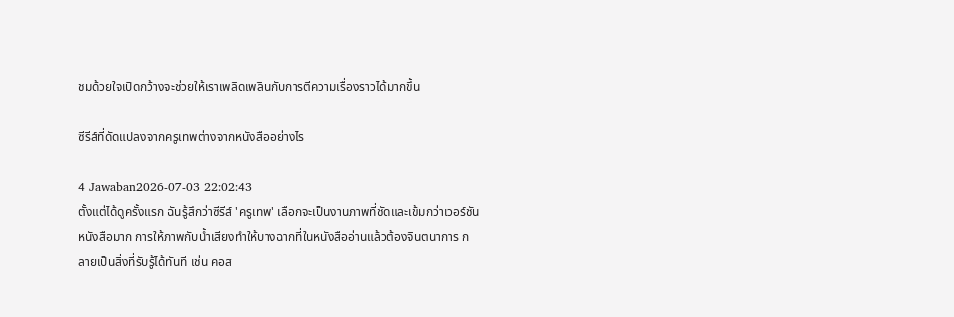ชมด้วยใจเปิดกว้างจะช่วยให้เราเพลิดเพลินกับการตีความเรื่องราวได้มากขึ้น

ซีรีส์ที่ดัดแปลงจากครูเทพต่างจากหนังสืออย่างไร

4 Jawaban2026-07-03 22:02:43
ตั้งแต่ได้ดูครั้งแรก ฉันรู้สึกว่าซีรีส์ 'ครูเทพ' เลือกจะเป็นงานภาพที่ชัดและเข้มกว่าเวอร์ชันหนังสือมาก การให้ภาพกับน้ำเสียงทำให้บางฉากที่ในหนังสืออ่านแล้วต้องจินตนาการ กลายเป็นสิ่งที่รับรู้ได้ทันที เช่น คอส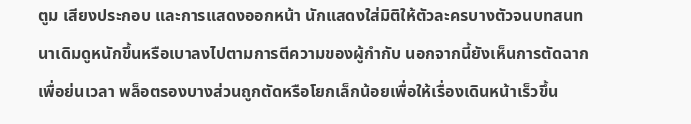ตูม เสียงประกอบ และการแสดงออกหน้า นักแสดงใส่มิติให้ตัวละครบางตัวจนบทสนทนาเดิมดูหนักขึ้นหรือเบาลงไปตามการตีความของผู้กำกับ นอกจากนี้ยังเห็นการตัดฉากเพื่อย่นเวลา พล็อตรองบางส่วนถูกตัดหรือโยกเล็กน้อยเพื่อให้เรื่องเดินหน้าเร็วขึ้น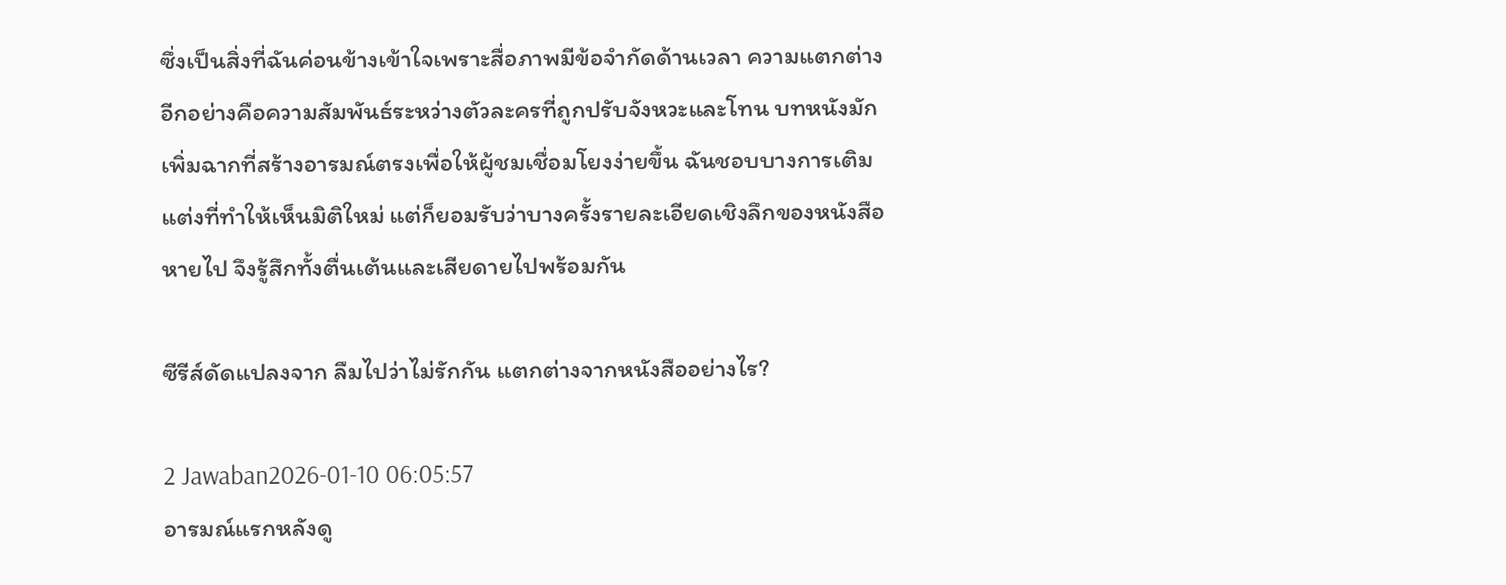ซึ่งเป็นสิ่งที่ฉันค่อนข้างเข้าใจเพราะสื่อภาพมีข้อจำกัดด้านเวลา ความแตกต่างอีกอย่างคือความสัมพันธ์ระหว่างตัวละครที่ถูกปรับจังหวะและโทน บทหนังมักเพิ่มฉากที่สร้างอารมณ์ตรงเพื่อให้ผู้ชมเชื่อมโยงง่ายขึ้น ฉันชอบบางการเติมแต่งที่ทำให้เห็นมิติใหม่ แต่ก็ยอมรับว่าบางครั้งรายละเอียดเชิงลึกของหนังสือหายไป จึงรู้สึกทั้งตื่นเต้นและเสียดายไปพร้อมกัน

ซีรีส์ดัดแปลงจาก ลืมไปว่าไม่รักกัน แตกต่างจากหนังสืออย่างไร?

2 Jawaban2026-01-10 06:05:57
อารมณ์แรกหลังดู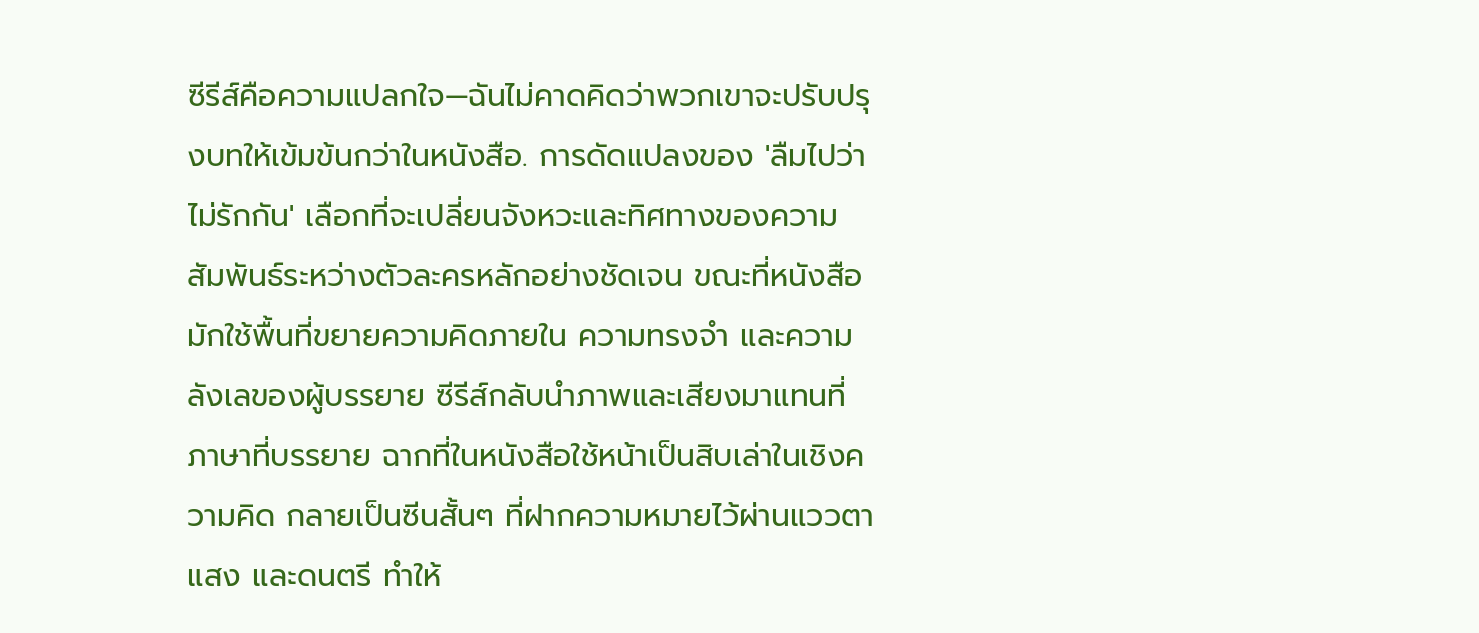ซีรีส์คือความแปลกใจ—ฉันไม่คาดคิดว่าพวกเขาจะปรับปรุงบทให้เข้มข้นกว่าในหนังสือ. การดัดแปลงของ 'ลืมไปว่าไม่รักกัน' เลือกที่จะเปลี่ยนจังหวะและทิศทางของความสัมพันธ์ระหว่างตัวละครหลักอย่างชัดเจน ขณะที่หนังสือมักใช้พื้นที่ขยายความคิดภายใน ความทรงจำ และความลังเลของผู้บรรยาย ซีรีส์กลับนำภาพและเสียงมาแทนที่ภาษาที่บรรยาย ฉากที่ในหนังสือใช้หน้าเป็นสิบเล่าในเชิงความคิด กลายเป็นซีนสั้นๆ ที่ฝากความหมายไว้ผ่านแววตา แสง และดนตรี ทำให้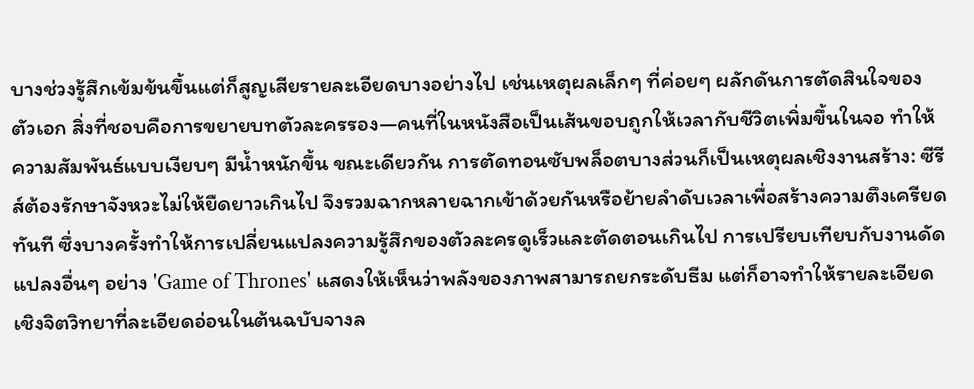บางช่วงรู้สึกเข้มข้นขึ้นแต่ก็สูญเสียรายละเอียดบางอย่างไป เช่นเหตุผลเล็กๆ ที่ค่อยๆ ผลักดันการตัดสินใจของตัวเอก สิ่งที่ชอบคือการขยายบทตัวละครรอง—คนที่ในหนังสือเป็นเส้นขอบถูกให้เวลากับชีวิตเพิ่มขึ้นในจอ ทำให้ความสัมพันธ์แบบเงียบๆ มีน้ำหนักขึ้น ขณะเดียวกัน การตัดทอนซับพล็อตบางส่วนก็เป็นเหตุผลเชิงงานสร้าง: ซีรีส์ต้องรักษาจังหวะไม่ให้ยืดยาวเกินไป จึงรวมฉากหลายฉากเข้าด้วยกันหรือย้ายลำดับเวลาเพื่อสร้างความตึงเครียดทันที ซึ่งบางครั้งทำให้การเปลี่ยนแปลงความรู้สึกของตัวละครดูเร็วและตัดตอนเกินไป การเปรียบเทียบกับงานดัดแปลงอื่นๆ อย่าง 'Game of Thrones' แสดงให้เห็นว่าพลังของภาพสามารถยกระดับธีม แต่ก็อาจทำให้รายละเอียดเชิงจิตวิทยาที่ละเอียดอ่อนในต้นฉบับจางล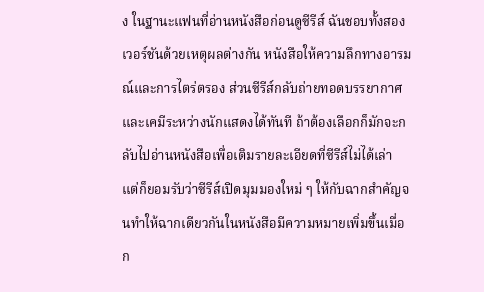ง ในฐานะแฟนที่อ่านหนังสือก่อนดูซีรีส์ ฉันชอบทั้งสองเวอร์ชันด้วยเหตุผลต่างกัน หนังสือให้ความลึกทางอารมณ์และการไตร่ตรอง ส่วนซีรีส์กลับถ่ายทอดบรรยากาศและเคมีระหว่างนักแสดงได้ทันที ถ้าต้องเลือกก็มักจะกลับไปอ่านหนังสือเพื่อเติมรายละเอียดที่ซีรีส์ไม่ได้เล่า แต่ก็ยอมรับว่าซีรีส์เปิดมุมมองใหม่ ๆ ให้กับฉากสำคัญจนทำให้ฉากเดียวกันในหนังสือมีความหมายเพิ่มขึ้นเมื่อก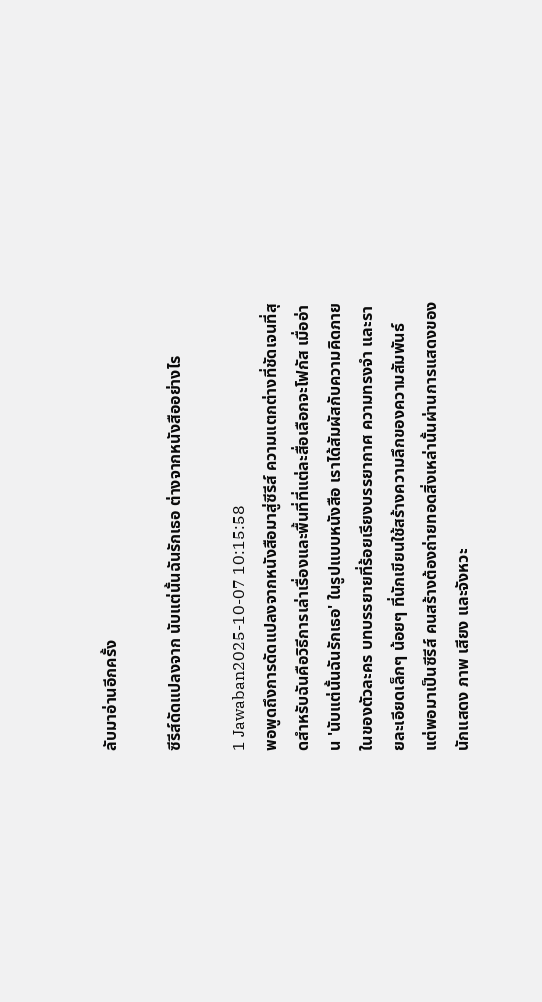ลับมาอ่านอีกครั้ง

ซีรีส์ดัดแปลงจาก นับแต่นั้นฉันรักเธอ ต่างจากหนังสืออย่างไร

1 Jawaban2025-10-07 10:15:58
พอพูดถึงการดัดแปลงจากหนังสือมาสู่ซีรีส์ ความแตกต่างที่ชัดเจนที่สุดสำหรับฉันคือวิธีการเล่าเรื่องและพื้นที่ที่แต่ละสื่อเลือกจะโฟกัส เมื่ออ่าน 'นับแต่นั้นฉันรักเธอ' ในรูปแบบหนังสือ เราได้สัมผัสกับความคิดภายในของตัวละคร บทบรรยายที่ร้อยเรียงบรรยากาศ ความทรงจำ และรายละเอียดเล็กๆ น้อยๆ ที่นักเขียนใช้สร้างความลึกของความสัมพันธ์ แต่พอมาเป็นซีรีส์ คนสร้างต้องถ่ายทอดสิ่งเหล่านั้นผ่านการแสดงของนักแสดง ภาพ เสียง และจังหวะ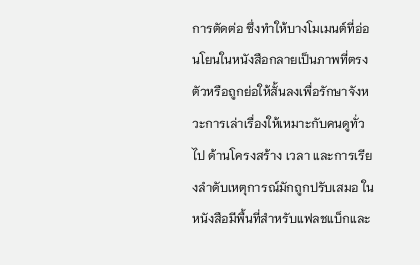การตัดต่อ ซึ่งทำให้บางโมเมนต์ที่อ่อนโยนในหนังสือกลายเป็นภาพที่ตรงตัวหรือถูกย่อให้สั้นลงเพื่อรักษาจังหวะการเล่าเรื่องให้เหมาะกับคนดูทั่วไป ด้านโครงสร้าง เวลา และการเรียงลำดับเหตุการณ์มักถูกปรับเสมอ ในหนังสือมีพื้นที่สำหรับแฟลชแบ็กและ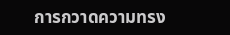การกวาดความทรง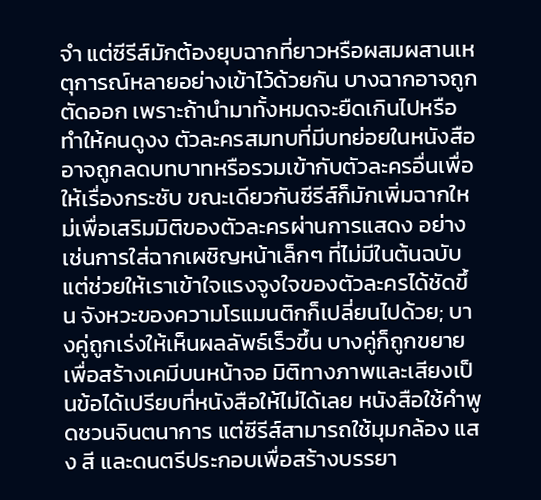จำ แต่ซีรีส์มักต้องยุบฉากที่ยาวหรือผสมผสานเหตุการณ์หลายอย่างเข้าไว้ด้วยกัน บางฉากอาจถูกตัดออก เพราะถ้านำมาทั้งหมดจะยืดเกินไปหรือทำให้คนดูงง ตัวละครสมทบที่มีบทย่อยในหนังสืออาจถูกลดบทบาทหรือรวมเข้ากับตัวละครอื่นเพื่อให้เรื่องกระชับ ขณะเดียวกันซีรีส์ก็มักเพิ่มฉากใหม่เพื่อเสริมมิติของตัวละครผ่านการแสดง อย่างเช่นการใส่ฉากเผชิญหน้าเล็กๆ ที่ไม่มีในต้นฉบับแต่ช่วยให้เราเข้าใจแรงจูงใจของตัวละครได้ชัดขึ้น จังหวะของความโรแมนติกก็เปลี่ยนไปด้วย; บางคู่ถูกเร่งให้เห็นผลลัพธ์เร็วขึ้น บางคู่ก็ถูกขยายเพื่อสร้างเคมีบนหน้าจอ มิติทางภาพและเสียงเป็นข้อได้เปรียบที่หนังสือให้ไม่ได้เลย หนังสือใช้คำพูดชวนจินตนาการ แต่ซีรีส์สามารถใช้มุมกล้อง แสง สี และดนตรีประกอบเพื่อสร้างบรรยา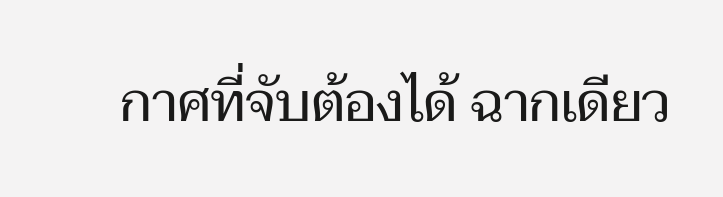กาศที่จับต้องได้ ฉากเดียว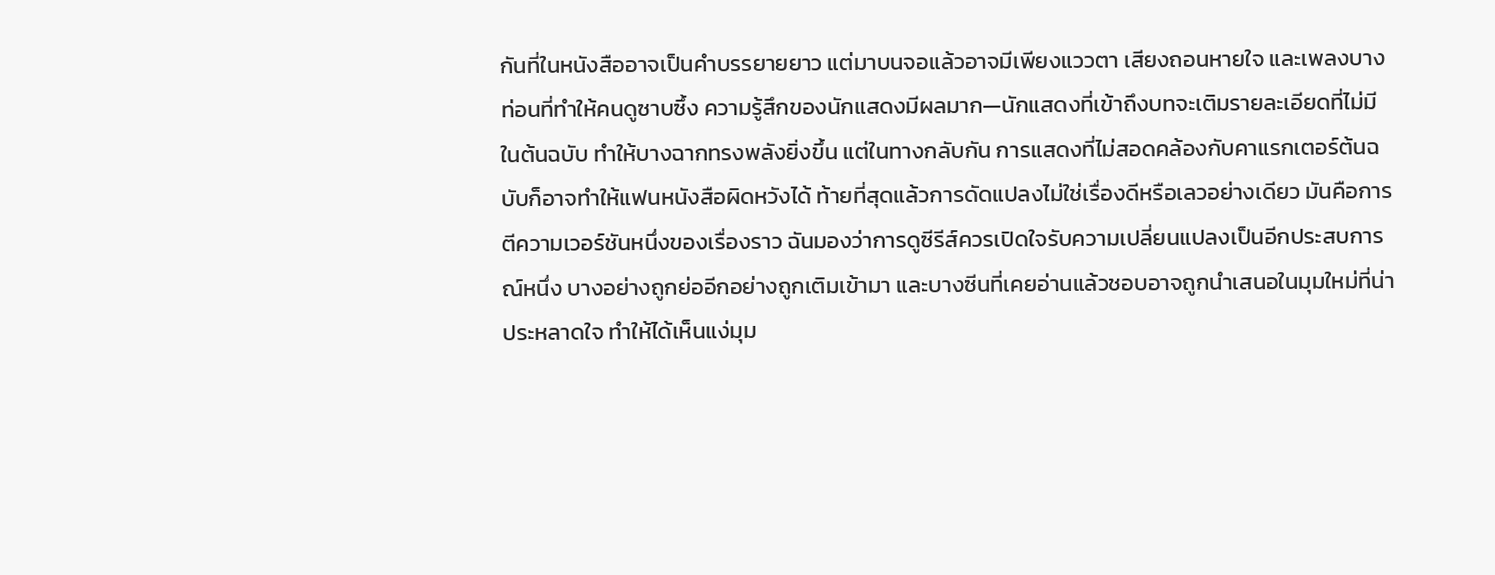กันที่ในหนังสืออาจเป็นคำบรรยายยาว แต่มาบนจอแล้วอาจมีเพียงแววตา เสียงถอนหายใจ และเพลงบางท่อนที่ทำให้คนดูซาบซึ้ง ความรู้สึกของนักแสดงมีผลมาก—นักแสดงที่เข้าถึงบทจะเติมรายละเอียดที่ไม่มีในต้นฉบับ ทำให้บางฉากทรงพลังยิ่งขึ้น แต่ในทางกลับกัน การแสดงที่ไม่สอดคล้องกับคาแรกเตอร์ต้นฉบับก็อาจทำให้แฟนหนังสือผิดหวังได้ ท้ายที่สุดแล้วการดัดแปลงไม่ใช่เรื่องดีหรือเลวอย่างเดียว มันคือการตีความเวอร์ชันหนึ่งของเรื่องราว ฉันมองว่าการดูซีรีส์ควรเปิดใจรับความเปลี่ยนแปลงเป็นอีกประสบการณ์หนึ่ง บางอย่างถูกย่ออีกอย่างถูกเติมเข้ามา และบางซีนที่เคยอ่านแล้วชอบอาจถูกนำเสนอในมุมใหม่ที่น่าประหลาดใจ ทำให้ได้เห็นแง่มุม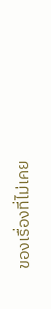ของเรื่องที่ไม่เคย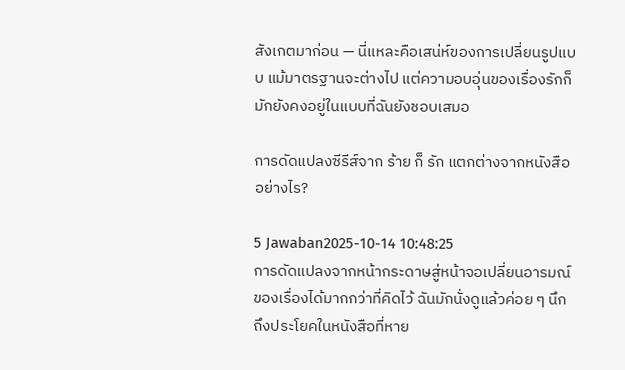สังเกตมาก่อน — นี่แหละคือเสน่ห์ของการเปลี่ยนรูปแบบ แม้มาตรฐานจะต่างไป แต่ความอบอุ่นของเรื่องรักก็มักยังคงอยู่ในแบบที่ฉันยังชอบเสมอ

การดัดแปลงซีรีส์จาก ร้าย ก็ รัก แตกต่างจากหนังสืออย่างไร?

5 Jawaban2025-10-14 10:48:25
การดัดแปลงจากหน้ากระดาษสู่หน้าจอเปลี่ยนอารมณ์ของเรื่องได้มากกว่าที่คิดไว้ ฉันมักนั่งดูแล้วค่อย ๆ นึกถึงประโยคในหนังสือที่หาย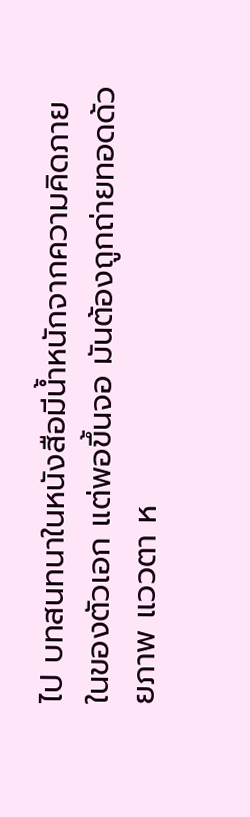ไป บทสนทนาในหนังสือมีน้ำหนักจากความคิดภายในของตัวเอก แต่พอขึ้นจอ มันต้องถูกถ่ายทอดด้วยภาพ แววตา ห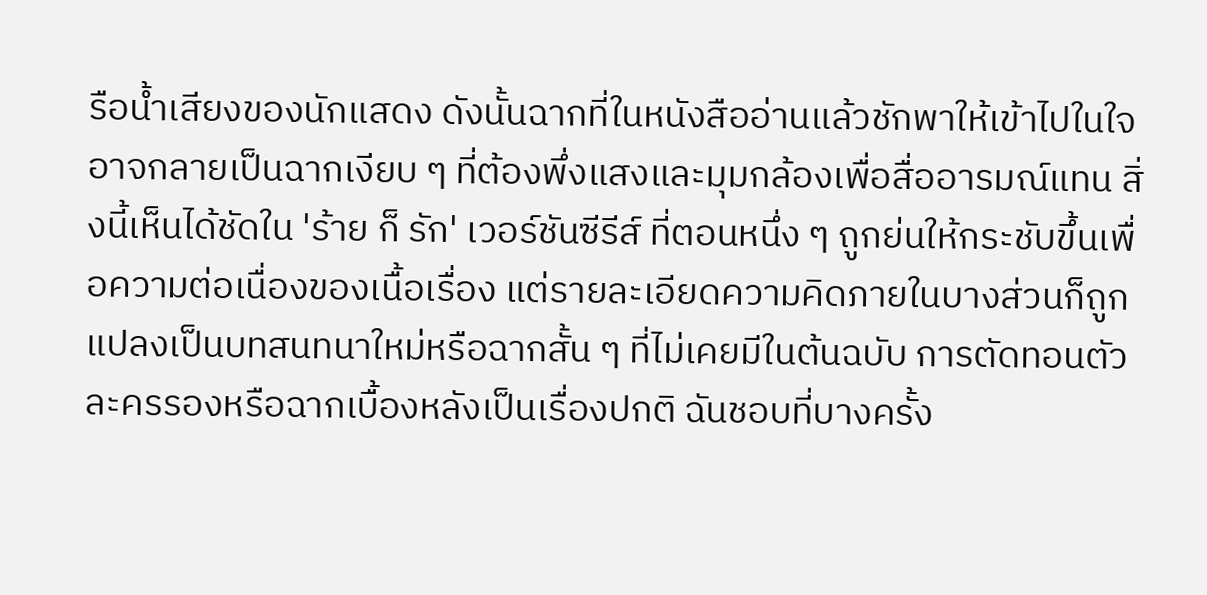รือน้ำเสียงของนักแสดง ดังนั้นฉากที่ในหนังสืออ่านแล้วชักพาให้เข้าไปในใจอาจกลายเป็นฉากเงียบ ๆ ที่ต้องพึ่งแสงและมุมกล้องเพื่อสื่ออารมณ์แทน สิ่งนี้เห็นได้ชัดใน 'ร้าย ก็ รัก' เวอร์ชันซีรีส์ ที่ตอนหนึ่ง ๆ ถูกย่นให้กระชับขึ้นเพื่อความต่อเนื่องของเนื้อเรื่อง แต่รายละเอียดความคิดภายในบางส่วนก็ถูกแปลงเป็นบทสนทนาใหม่หรือฉากสั้น ๆ ที่ไม่เคยมีในต้นฉบับ การตัดทอนตัวละครรองหรือฉากเบื้องหลังเป็นเรื่องปกติ ฉันชอบที่บางครั้ง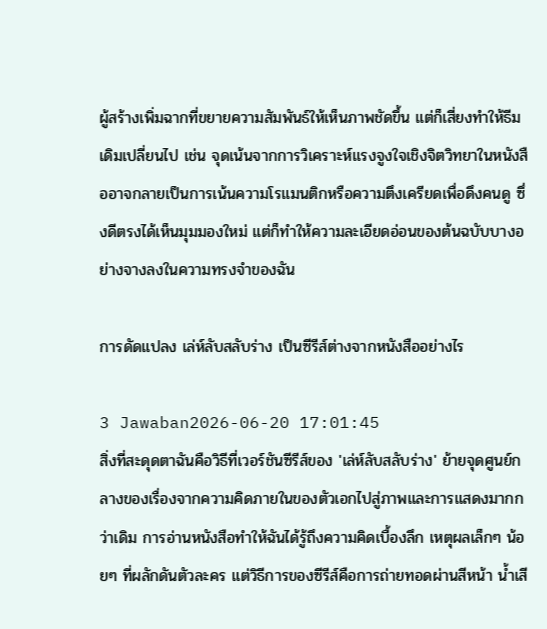ผู้สร้างเพิ่มฉากที่ขยายความสัมพันธ์ให้เห็นภาพชัดขึ้น แต่ก็เสี่ยงทำให้ธีมเดิมเปลี่ยนไป เช่น จุดเน้นจากการวิเคราะห์แรงจูงใจเชิงจิตวิทยาในหนังสืออาจกลายเป็นการเน้นความโรแมนติกหรือความตึงเครียดเพื่อดึงคนดู ซึ่งดีตรงได้เห็นมุมมองใหม่ แต่ก็ทำให้ความละเอียดอ่อนของต้นฉบับบางอย่างจางลงในความทรงจำของฉัน

การดัดแปลง เล่ห์ลับสลับร่าง เป็นซีรีส์ต่างจากหนังสืออย่างไร

3 Jawaban2026-06-20 17:01:45
สิ่งที่สะดุดตาฉันคือวิธีที่เวอร์ชันซีรีส์ของ 'เล่ห์ลับสลับร่าง' ย้ายจุดศูนย์กลางของเรื่องจากความคิดภายในของตัวเอกไปสู่ภาพและการแสดงมากกว่าเดิม การอ่านหนังสือทำให้ฉันได้รู้ถึงความคิดเบื้องลึก เหตุผลเล็กๆ น้อยๆ ที่ผลักดันตัวละคร แต่วิธีการของซีรีส์คือการถ่ายทอดผ่านสีหน้า น้ำเสี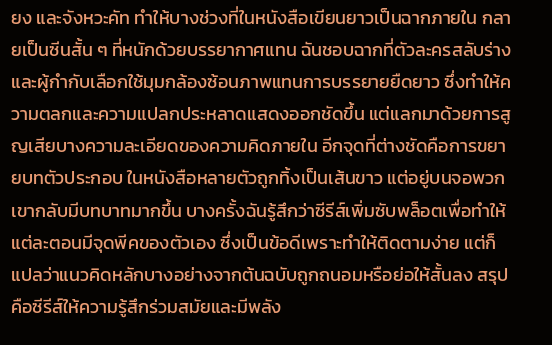ยง และจังหวะคัท ทำให้บางช่วงที่ในหนังสือเขียนยาวเป็นฉากภายใน กลายเป็นซีนสั้น ๆ ที่หนักด้วยบรรยากาศแทน ฉันชอบฉากที่ตัวละครสลับร่างและผู้กำกับเลือกใช้มุมกล้องซ้อนภาพแทนการบรรยายยืดยาว ซึ่งทำให้ความตลกและความแปลกประหลาดแสดงออกชัดขึ้น แต่แลกมาด้วยการสูญเสียบางความละเอียดของความคิดภายใน อีกจุดที่ต่างชัดคือการขยายบทตัวประกอบ ในหนังสือหลายตัวถูกทิ้งเป็นเส้นขาว แต่อยู่บนจอพวกเขากลับมีบทบาทมากขึ้น บางครั้งฉันรู้สึกว่าซีรีส์เพิ่มซับพล็อตเพื่อทำให้แต่ละตอนมีจุดพีคของตัวเอง ซึ่งเป็นข้อดีเพราะทำให้ติดตามง่าย แต่ก็แปลว่าแนวคิดหลักบางอย่างจากต้นฉบับถูกถนอมหรือย่อให้สั้นลง สรุปคือซีรีส์ให้ความรู้สึกร่วมสมัยและมีพลัง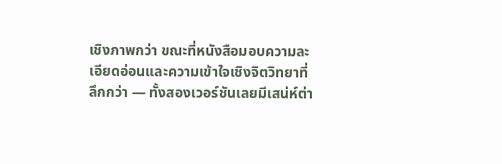เชิงภาพกว่า ขณะที่หนังสือมอบความละเอียดอ่อนและความเข้าใจเชิงจิตวิทยาที่ลึกกว่า — ทั้งสองเวอร์ชันเลยมีเสน่ห์ต่า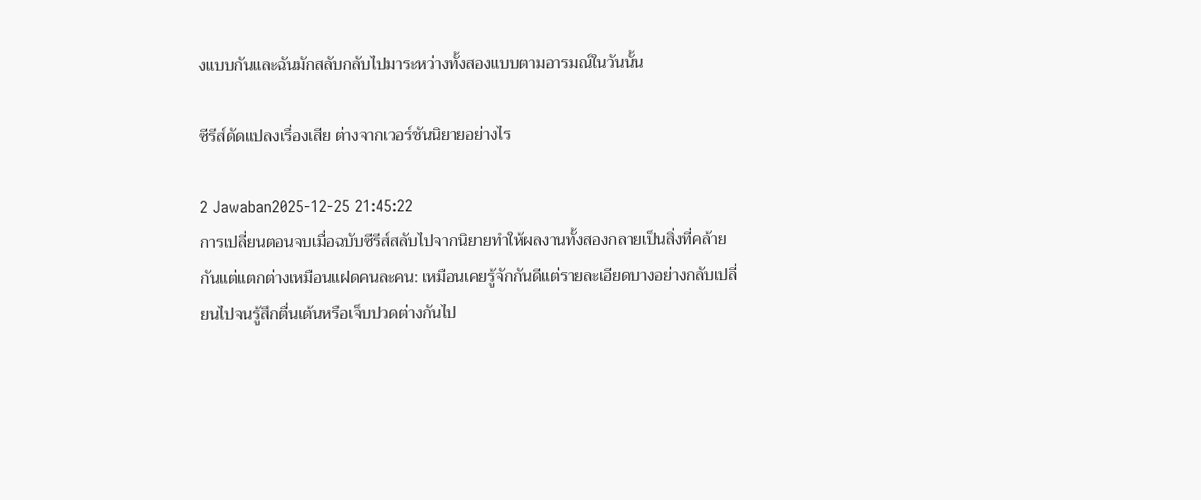งแบบกันและฉันมักสลับกลับไปมาระหว่างทั้งสองแบบตามอารมณ์ในวันนั้น

ซีรีส์ดัดแปลงเรื่องเสีย ต่างจากเวอร์ชันนิยายอย่างไร

2 Jawaban2025-12-25 21:45:22
การเปลี่ยนตอนจบเมื่อฉบับซีรีส์สลับไปจากนิยายทำให้ผลงานทั้งสองกลายเป็นสิ่งที่คล้ายกันแต่แตกต่างเหมือนแฝดคนละคน: เหมือนเคยรู้จักกันดีแต่รายละเอียดบางอย่างกลับเปลี่ยนไปจนรู้สึกตื่นเต้นหรือเจ็บปวดต่างกันไป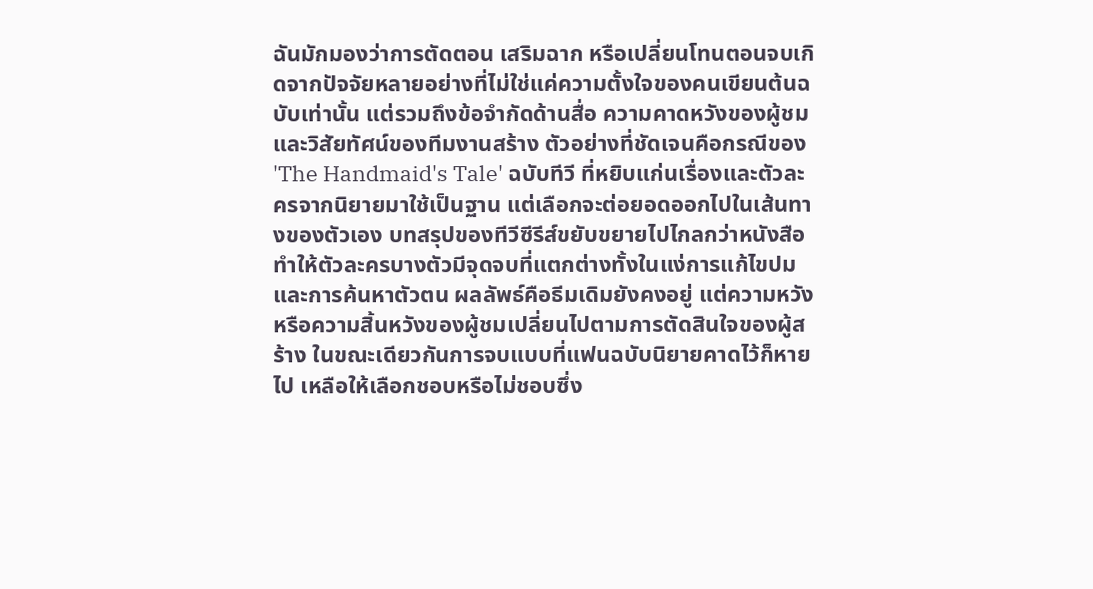ฉันมักมองว่าการตัดตอน เสริมฉาก หรือเปลี่ยนโทนตอนจบเกิดจากปัจจัยหลายอย่างที่ไม่ใช่แค่ความตั้งใจของคนเขียนต้นฉบับเท่านั้น แต่รวมถึงข้อจำกัดด้านสื่อ ความคาดหวังของผู้ชม และวิสัยทัศน์ของทีมงานสร้าง ตัวอย่างที่ชัดเจนคือกรณีของ 'The Handmaid's Tale' ฉบับทีวี ที่หยิบแก่นเรื่องและตัวละครจากนิยายมาใช้เป็นฐาน แต่เลือกจะต่อยอดออกไปในเส้นทางของตัวเอง บทสรุปของทีวีซีรีส์ขยับขยายไปไกลกว่าหนังสือ ทำให้ตัวละครบางตัวมีจุดจบที่แตกต่างทั้งในแง่การแก้ไขปมและการค้นหาตัวตน ผลลัพธ์คือธีมเดิมยังคงอยู่ แต่ความหวังหรือความสิ้นหวังของผู้ชมเปลี่ยนไปตามการตัดสินใจของผู้สร้าง ในขณะเดียวกันการจบแบบที่แฟนฉบับนิยายคาดไว้ก็หายไป เหลือให้เลือกชอบหรือไม่ชอบซึ่ง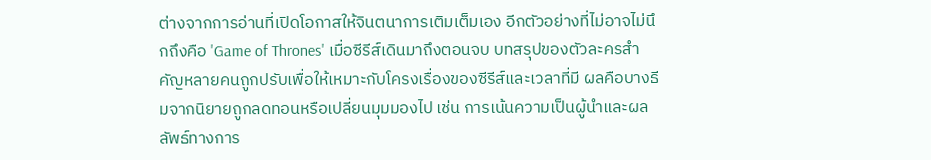ต่างจากการอ่านที่เปิดโอกาสให้จินตนาการเติมเต็มเอง อีกตัวอย่างที่ไม่อาจไม่นึกถึงคือ 'Game of Thrones' เมื่อซีรีส์เดินมาถึงตอนจบ บทสรุปของตัวละครสำคัญหลายคนถูกปรับเพื่อให้เหมาะกับโครงเรื่องของซีรีส์และเวลาที่มี ผลคือบางธีมจากนิยายถูกลดทอนหรือเปลี่ยนมุมมองไป เช่น การเน้นความเป็นผู้นำและผลลัพธ์ทางการ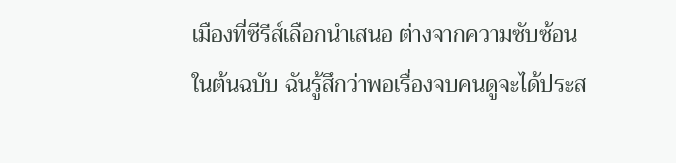เมืองที่ซีรีส์เลือกนำเสนอ ต่างจากความซับซ้อนในต้นฉบับ ฉันรู้สึกว่าพอเรื่องจบคนดูจะได้ประส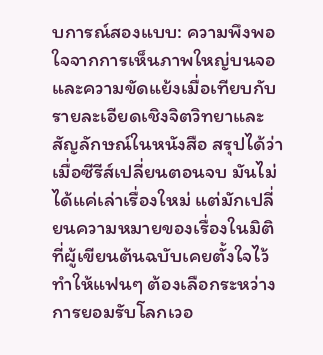บการณ์สองแบบ: ความพึงพอใจจากการเห็นภาพใหญ่บนจอ และความขัดแย้งเมื่อเทียบกับรายละเอียดเชิงจิตวิทยาและสัญลักษณ์ในหนังสือ สรุปได้ว่าเมื่อซีรีส์เปลี่ยนตอนจบ มันไม่ได้แค่เล่าเรื่องใหม่ แต่มักเปลี่ยนความหมายของเรื่องในมิติที่ผู้เขียนต้นฉบับเคยตั้งใจไว้ ทำให้แฟนๆ ต้องเลือกระหว่างการยอมรับโลกเวอ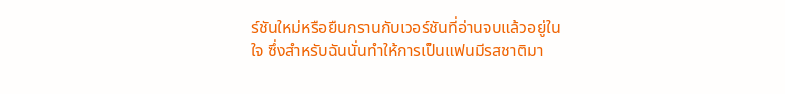ร์ชันใหม่หรือยืนกรานกับเวอร์ชันที่อ่านจบแล้วอยู่ในใจ ซึ่งสำหรับฉันนั่นทำให้การเป็นแฟนมีรสชาติมา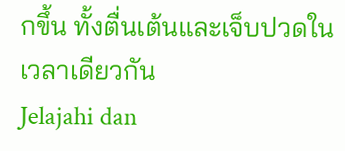กขึ้น ทั้งตื่นเต้นและเจ็บปวดในเวลาเดียวกัน
Jelajahi dan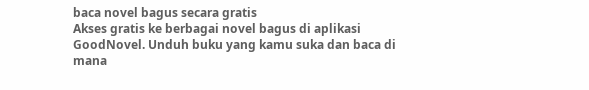baca novel bagus secara gratis
Akses gratis ke berbagai novel bagus di aplikasi GoodNovel. Unduh buku yang kamu suka dan baca di mana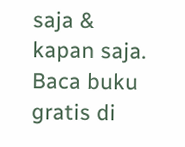saja & kapan saja.
Baca buku gratis di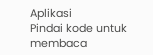Aplikasi
Pindai kode untuk membaca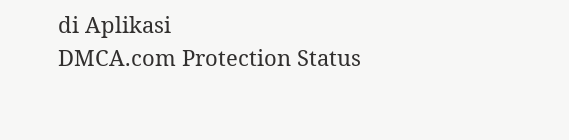di Aplikasi
DMCA.com Protection Status